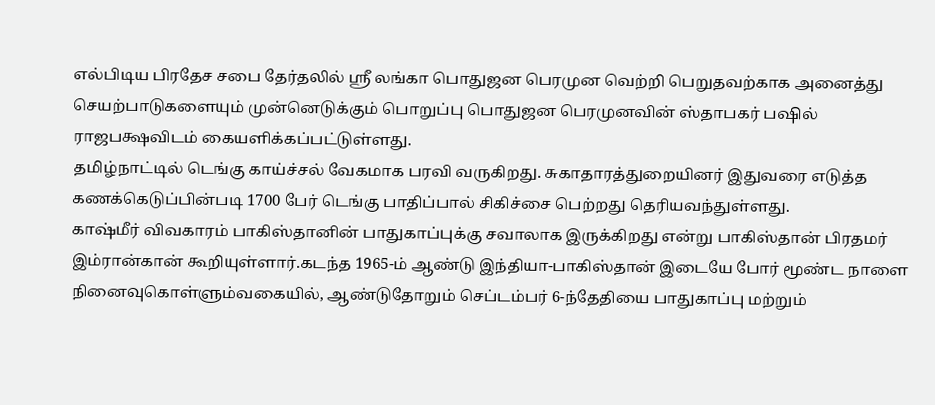எல்பிடிய பிரதேச சபை தேர்தலில் ஸ்ரீ லங்கா பொதுஜன பெரமுன வெற்றி பெறுதவற்காக அனைத்து செயற்பாடுகளையும் முன்னெடுக்கும் பொறுப்பு பொதுஜன பெரமுனவின் ஸ்தாபகர் பஷில் ராஜபக்ஷவிடம் கையளிக்கப்பட்டுள்ளது.
தமிழ்நாட்டில் டெங்கு காய்ச்சல் வேகமாக பரவி வருகிறது. சுகாதாரத்துறையினர் இதுவரை எடுத்த கணக்கெடுப்பின்படி 1700 பேர் டெங்கு பாதிப்பால் சிகிச்சை பெற்றது தெரியவந்துள்ளது.
காஷ்மீர் விவகாரம் பாகிஸ்தானின் பாதுகாப்புக்கு சவாலாக இருக்கிறது என்று பாகிஸ்தான் பிரதமர் இம்ரான்கான் கூறியுள்ளார்.கடந்த 1965-ம் ஆண்டு இந்தியா-பாகிஸ்தான் இடையே போர் மூண்ட நாளை நினைவுகொள்ளும்வகையில், ஆண்டுதோறும் செப்டம்பர் 6-ந்தேதியை பாதுகாப்பு மற்றும்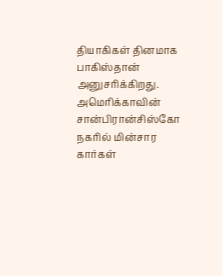தியாகிகள் தினமாக பாகிஸ்தான் அனுசரிக்கிறது.
அமெரிக்காவின் சான்பிரான்சிஸ்கோ நகரில் மின்சார கார்கள்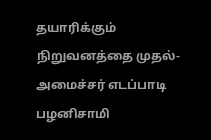தயாரிக்கும் நிறுவனத்தை முதல்-அமைச்சர் எடப்பாடி பழனிசாமி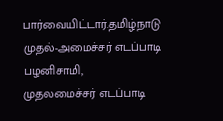பார்வையிட்டார்.தமிழ்நாடு முதல்-அமைச்சர் எடப்பாடி பழனிசாமி,
முதலமைச்சர் எடப்பாடி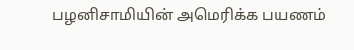பழனிசாமியின் அமெரிக்க பயணம்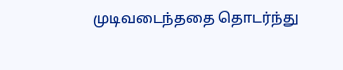முடிவடைந்ததை தொடர்ந்து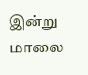இன்று மாலை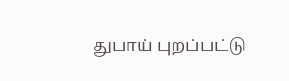துபாய் புறப்பட்டு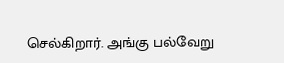செல்கிறார். அங்கு பல்வேறு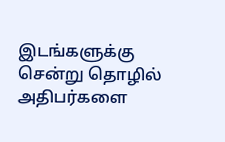இடங்களுக்கு சென்று தொழில் அதிபர்களை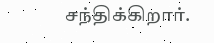சந்திக்கிறார்.